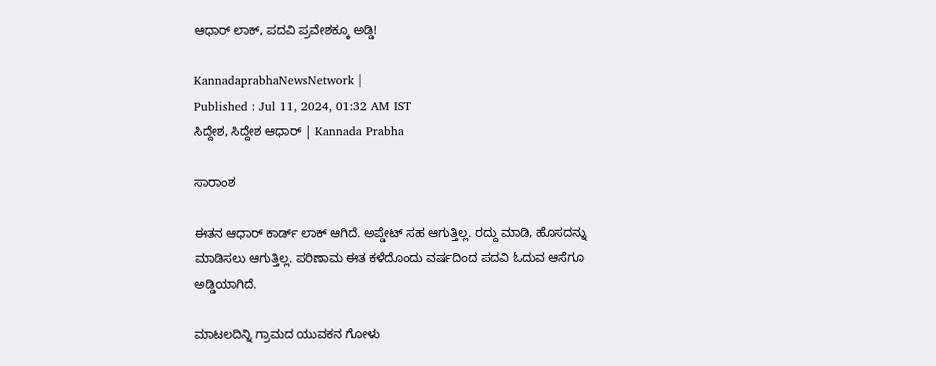ಆಧಾರ್‌ ಲಾಕ್, ಪದವಿ ಪ್ರವೇಶಕ್ಕೂ ಅಡ್ಡಿ!

KannadaprabhaNewsNetwork |
Published : Jul 11, 2024, 01:32 AM IST
ಸಿದ್ದೇಶ, ಸಿದ್ದೇಶ ಆಧಾರ್‌ | Kannada Prabha

ಸಾರಾಂಶ

ಈತನ ಆಧಾರ್‌ ಕಾರ್ಡ್ ಲಾಕ್ ಆಗಿದೆ. ಅಪ್ಡೇಟ್ ಸಹ ಆಗುತ್ತಿಲ್ಲ. ರದ್ದು ಮಾಡಿ, ಹೊಸದನ್ನು ಮಾಡಿಸಲು ಆಗುತ್ತಿಲ್ಲ. ಪರಿಣಾಮ ಈತ ಕಳೆದೊಂದು ವರ್ಷದಿಂದ ಪದವಿ ಓದುವ ಆಸೆಗೂ ಅಡ್ಡಿಯಾಗಿದೆ.

ಮಾಟಲದಿನ್ನಿ ಗ್ರಾಮದ ಯುವಕನ ಗೋಳು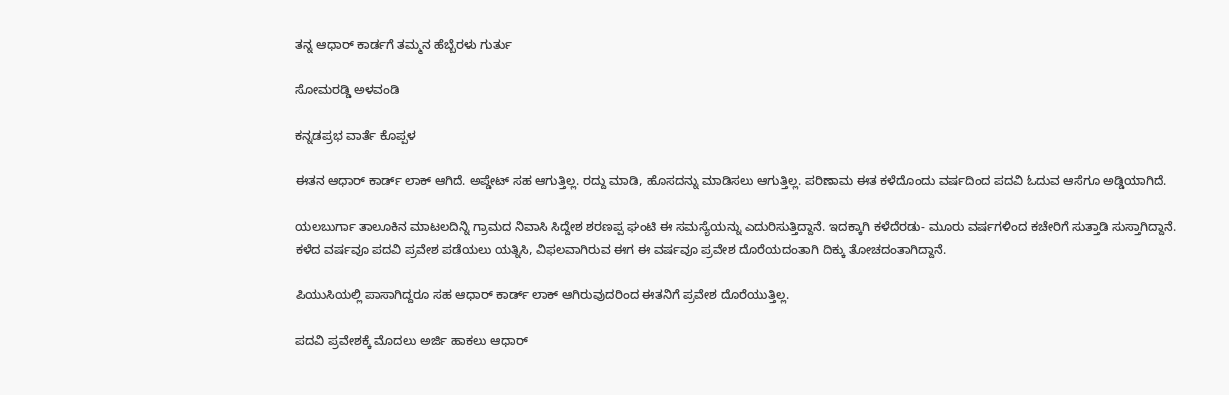ತನ್ನ ಆಧಾರ್‌ ಕಾರ್ಡಗೆ ತಮ್ಮನ ಹೆಬ್ಬೆರಳು ಗುರ್ತು

ಸೋಮರಡ್ಡಿ ಅಳವಂಡಿ

ಕನ್ನಡಪ್ರಭ ವಾರ್ತೆ ಕೊಪ್ಪಳ

ಈತನ ಆಧಾರ್‌ ಕಾರ್ಡ್ ಲಾಕ್ ಆಗಿದೆ. ಅಪ್ಡೇಟ್ ಸಹ ಆಗುತ್ತಿಲ್ಲ. ರದ್ದು ಮಾಡಿ, ಹೊಸದನ್ನು ಮಾಡಿಸಲು ಆಗುತ್ತಿಲ್ಲ. ಪರಿಣಾಮ ಈತ ಕಳೆದೊಂದು ವರ್ಷದಿಂದ ಪದವಿ ಓದುವ ಆಸೆಗೂ ಅಡ್ಡಿಯಾಗಿದೆ.

ಯಲಬುರ್ಗಾ ತಾಲೂಕಿನ ಮಾಟಲದಿನ್ನಿ ಗ್ರಾಮದ ನಿವಾಸಿ ಸಿದ್ದೇಶ ಶರಣಪ್ಪ ಘಂಟಿ ಈ ಸಮಸ್ಯೆಯನ್ನು ಎದುರಿಸುತ್ತಿದ್ದಾನೆ. ಇದಕ್ಕಾಗಿ ಕಳೆದೆರಡು- ಮೂರು ವರ್ಷಗಳಿಂದ ಕಚೇರಿಗೆ ಸುತ್ತಾಡಿ ಸುಸ್ತಾಗಿದ್ದಾನೆ. ಕಳೆದ ವರ್ಷವೂ ಪದವಿ ಪ್ರವೇಶ ಪಡೆಯಲು ಯತ್ನಿಸಿ, ವಿಫಲವಾಗಿರುವ ಈಗ ಈ ವರ್ಷವೂ ಪ್ರವೇಶ ದೊರೆಯದಂತಾಗಿ ದಿಕ್ಕು ತೋಚದಂತಾಗಿದ್ದಾನೆ.

ಪಿಯುಸಿಯಲ್ಲಿ ಪಾಸಾಗಿದ್ದರೂ ಸಹ ಆಧಾರ್‌ ಕಾರ್ಡ್ ಲಾಕ್ ಆಗಿರುವುದರಿಂದ ಈತನಿಗೆ ಪ್ರವೇಶ ದೊರೆಯುತ್ತಿಲ್ಲ.

ಪದವಿ ಪ್ರವೇಶಕ್ಕೆ ಮೊದಲು ಅರ್ಜಿ ಹಾಕಲು ಆಧಾರ್‌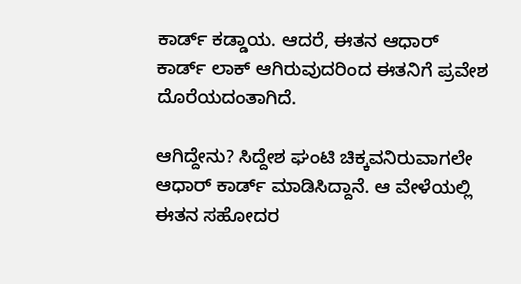ಕಾರ್ಡ್ ಕಡ್ಡಾಯ. ಆದರೆ, ಈತನ ಆಧಾರ್‌ ಕಾರ್ಡ್ ಲಾಕ್ ಆಗಿರುವುದರಿಂದ ಈತನಿಗೆ ಪ್ರವೇಶ ದೊರೆಯದಂತಾಗಿದೆ.

ಆಗಿದ್ದೇನು? ಸಿದ್ದೇಶ ಘಂಟಿ ಚಿಕ್ಕವನಿರುವಾಗಲೇ ಆಧಾರ್‌ ಕಾರ್ಡ್‌ ಮಾಡಿಸಿದ್ದಾನೆ. ಆ ವೇಳೆಯಲ್ಲಿ ಈತನ ಸಹೋದರ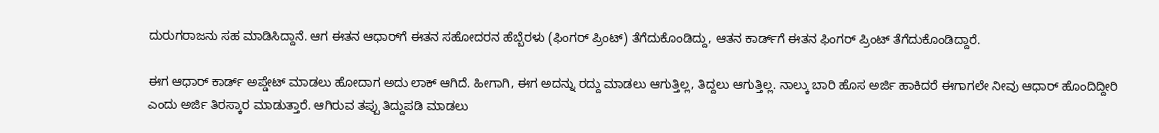ದುರುಗರಾಜನು ಸಹ ಮಾಡಿಸಿದ್ದಾನೆ. ಆಗ ಈತನ ಆಧಾರ್‌ಗೆ ಈತನ ಸಹೋದರನ ಹೆಬ್ಬೆರಳು (ಫಿಂಗರ್ ಪ್ರಿಂಟ್) ತೆಗೆದುಕೊಂಡಿದ್ದು, ಆತನ ಕಾರ್ಡ್‌ಗೆ ಈತನ ಫಿಂಗರ್ ಪ್ರಿಂಟ್ ತೆಗೆದುಕೊಂಡಿದ್ದಾರೆ.

ಈಗ ಆಧಾರ್‌ ಕಾರ್ಡ್ ಅಪ್ಡೇಟ್ ಮಾಡಲು ಹೋದಾಗ ಅದು ಲಾಕ್ ಆಗಿದೆ. ಹೀಗಾಗಿ, ಈಗ ಅದನ್ನು ರದ್ದು ಮಾಡಲು ಆಗುತ್ತಿಲ್ಲ, ತಿದ್ದಲು ಆಗುತ್ತಿಲ್ಲ. ನಾಲ್ಕು ಬಾರಿ ಹೊಸ ಅರ್ಜಿ ಹಾಕಿದರೆ ಈಗಾಗಲೇ ನೀವು ಆಧಾರ್‌ ಹೊಂದಿದ್ದೀರಿ ಎಂದು ಅರ್ಜಿ ತಿರಸ್ಕಾರ ಮಾಡುತ್ತಾರೆ. ಆಗಿರುವ ತಪ್ಪು ತಿದ್ದುಪಡಿ ಮಾಡಲು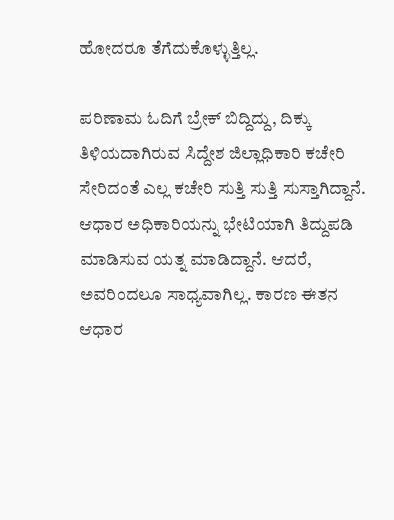ಹೋದರೂ ತೆಗೆದುಕೊಳ್ಳುತ್ತಿಲ್ಲ.

ಪರಿಣಾಮ ಓದಿಗೆ ಬ್ರೇಕ್ ಬಿದ್ದಿದ್ದು, ದಿಕ್ಕು ತಿಳಿಯದಾಗಿರುವ ಸಿದ್ದೇಶ ಜಿಲ್ಲಾಧಿಕಾರಿ ಕಚೇರಿ ಸೇರಿದಂತೆ ಎಲ್ಲ ಕಚೇರಿ ಸುತ್ತಿ ಸುತ್ತಿ ಸುಸ್ತಾಗಿದ್ದಾನೆ. ಆಧಾರ ಅಧಿಕಾರಿಯನ್ನು ಭೇಟಿಯಾಗಿ ತಿದ್ದುಪಡಿ ಮಾಡಿಸುವ ಯತ್ನ ಮಾಡಿದ್ದಾನೆ. ಆದರೆ, ಅವರಿಂದಲೂ ಸಾಧ್ಯವಾಗಿಲ್ಲ. ಕಾರಣ ಈತನ ಆಧಾರ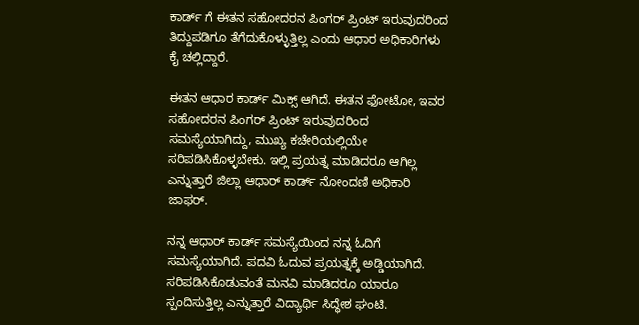ಕಾರ್ಡ್ ಗೆ ಈತನ ಸಹೋದರನ ಪಿಂಗರ್ ಪ್ರಿಂಟ್ ಇರುವುದರಿಂದ ತಿದ್ದುಪಡಿಗೂ ತೆಗೆದುಕೊಳ್ಳುತ್ತಿಲ್ಲ ಎಂದು ಆಧಾರ ಅಧಿಕಾರಿಗಳು ಕೈ ಚಲ್ಲಿದ್ದಾರೆ.

ಈತನ ಆಧಾರ ಕಾರ್ಡ್ ಮಿಕ್ಸ್ ಆಗಿದೆ. ಈತನ ಫೋಟೋ, ಇವರ ಸಹೋದರನ ಪಿಂಗರ್ ಪ್ರಿಂಟ್ ಇರುವುದರಿಂದ ಸಮಸ್ಯೆಯಾಗಿದ್ದು, ಮುಖ್ಯ ಕಚೇರಿಯಲ್ಲಿಯೇ ಸರಿಪಡಿಸಿಕೊಳ್ಳಬೇಕು. ಇಲ್ಲಿ ಪ್ರಯತ್ನ ಮಾಡಿದರೂ ಆಗಿಲ್ಲ ಎನ್ನುತ್ತಾರೆ ಜಿಲ್ಲಾ ಆಧಾರ್‌ ಕಾರ್ಡ್ ನೋಂದಣಿ ಅಧಿಕಾರಿ ಜಾಫರ್.

ನನ್ನ ಆಧಾರ್‌ ಕಾರ್ಡ್ ಸಮಸ್ಯೆಯಿಂದ ನನ್ನ ಓದಿಗೆ ಸಮಸ್ಯೆಯಾಗಿದೆ. ಪದವಿ ಓದುವ ಪ್ರಯತ್ನಕ್ಕೆ ಅಡ್ಡಿಯಾಗಿದೆ. ಸರಿಪಡಿಸಿಕೊಡುವಂತೆ ಮನವಿ ಮಾಡಿದರೂ ಯಾರೂ ಸ್ಪಂದಿಸುತ್ತಿಲ್ಲ ಎನ್ನುತ್ತಾರೆ ವಿದ್ಯಾರ್ಥಿ ಸಿದ್ಧೇಶ ಘಂಟಿ.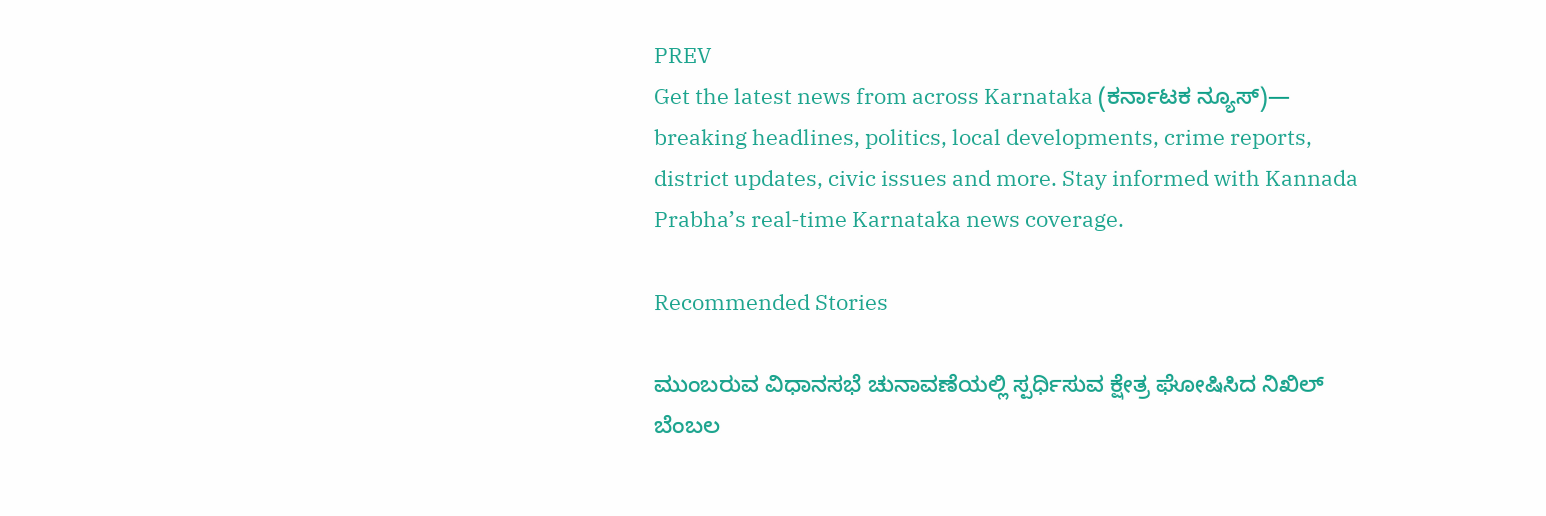PREV
Get the latest news from across Karnataka (ಕರ್ನಾಟಕ ನ್ಯೂಸ್)— breaking headlines, politics, local developments, crime reports, district updates, civic issues and more. Stay informed with Kannada Prabha’s real‑time Karnataka news coverage.

Recommended Stories

ಮುಂಬರುವ ವಿಧಾನಸಭೆ ಚುನಾವಣೆಯಲ್ಲಿ ಸ್ಪರ್ಧಿಸುವ ಕ್ಷೇತ್ರ ಘೋಷಿಸಿದ ನಿಖಿಲ್
ಬೆಂಬಲ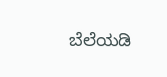ಬೆಲೆಯಡಿ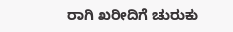ರಾಗಿ ಖರೀದಿಗೆ ಚುರುಕು